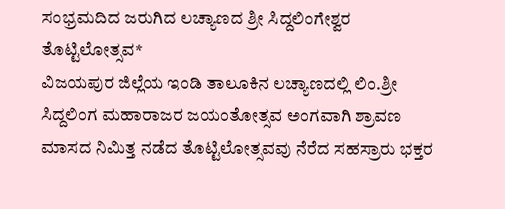ಸಂಭ್ರಮದಿದ ಜರುಗಿದ ಲಚ್ಯಾಣದ ಶ್ರೀ ಸಿದ್ದಲಿಂಗೇಶ್ವರ ತೊಟ್ಟಿಲೋತ್ಸವ*
ವಿಜಯಪುರ ಜಿಲ್ಲೆಯ ಇಂಡಿ ತಾಲೂಕಿನ ಲಚ್ಯಾಣದಲ್ಲಿ ಲಿಂ.ಶ್ರೀ ಸಿದ್ದಲಿಂಗ ಮಹಾರಾಜರ ಜಯಂತೋತ್ಸವ ಅಂಗವಾಗಿ ಶ್ರಾವಣ ಮಾಸದ ನಿಮಿತ್ತ ನಡೆದ ತೊಟ್ಟಿಲೋತ್ಸವವು ನೆರೆದ ಸಹಸ್ರಾರು ಭಕ್ತರ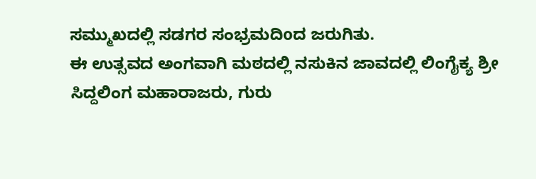ಸಮ್ಮುಖದಲ್ಲಿ ಸಡಗರ ಸಂಭ್ರಮದಿoದ ಜರುಗಿತು.
ಈ ಉತ್ಸವದ ಅಂಗವಾಗಿ ಮಠದಲ್ಲಿ ನಸುಕಿನ ಜಾವದಲ್ಲಿ ಲಿಂಗೈಕ್ಯ ಶ್ರೀ ಸಿದ್ದಲಿಂಗ ಮಹಾರಾಜರು, ಗುರು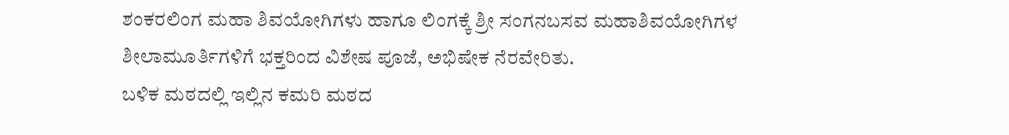ಶಂಕರಲಿಂಗ ಮಹಾ ಶಿವಯೋಗಿಗಳು ಹಾಗೂ ಲಿಂಗಕ್ಕೆ ಶ್ರೀ ಸಂಗನಬಸವ ಮಹಾಶಿವಯೋಗಿಗಳ ಶೀಲಾಮೂರ್ತಿಗಳಿಗೆ ಭಕ್ತರಿಂದ ವಿಶೇಷ ಪೂಜೆ, ಅಭಿಷೇಕ ನೆರವೇರಿತು.
ಬಳಿಕ ಮಠದಲ್ಲಿ ಇಲ್ಲಿನ ಕಮರಿ ಮಠದ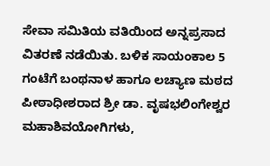ಸೇವಾ ಸಮಿತಿಯ ವತಿಯಿಂದ ಅನ್ನಪ್ರಸಾದ ವಿತರಣೆ ನಡೆಯಿತು. ಬಳಿಕ ಸಾಯಂಕಾಲ 5 ಗಂಟೆಗೆ ಬಂಥನಾಳ ಹಾಗೂ ಲಚ್ಯಾಣ ಮಠದ ಪೀಠಾಧೀಶರಾದ ಶ್ರೀ ಡಾ. ವೃಷಭಲಿಂಗೇಶ್ವರ ಮಹಾಶಿವಯೋಗಿಗಳು,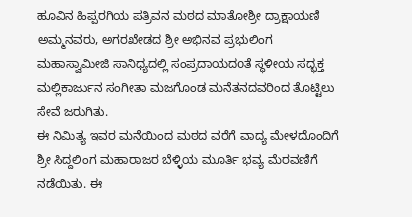ಹೂವಿನ ಹಿಪ್ಪರಗಿಯ ಪತ್ರಿವನ ಮಠದ ಮಾತೋಶ್ರೀ ದ್ರಾಕ್ಷಾಯಣಿ ಅಮ್ಮನವರು, ಅಗರಖೇಡದ ಶ್ರೀ ಅಭಿನವ ಪ್ರಭುಲಿಂಗ ಮಹಾಸ್ವಾಮೀಜಿ ಸಾನಿಧ್ಯದಲ್ಲಿ ಸಂಪ್ರದಾಯದoತೆ ಸ್ಥಳೀಯ ಸದ್ಭಕ್ತ ಮಲ್ಲಿಕಾರ್ಜುನ ಸಂಗೀತಾ ಮಜಗೊಂಡ ಮನೆತನದವರಿಂದ ತೊಟ್ಟಿಲು ಸೇವೆ ಜರುಗಿತು.
ಈ ನಿಮಿತ್ಯ ಇವರ ಮನೆಯಿಂದ ಮಠದ ವರೆಗೆ ವಾದ್ಯ ಮೇಳದೊಂದಿಗೆ ಶ್ರೀ ಸಿದ್ದಲಿಂಗ ಮಹಾರಾಜರ ಬೆಳ್ಳಿಯ ಮೂರ್ತಿ ಭವ್ಯ ಮೆರವಣಿಗೆ ನಡೆಯಿತು. ಈ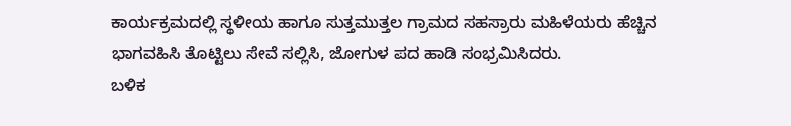ಕಾರ್ಯಕ್ರಮದಲ್ಲಿ ಸ್ಥಳೀಯ ಹಾಗೂ ಸುತ್ತಮುತ್ತಲ ಗ್ರಾಮದ ಸಹಸ್ರಾರು ಮಹಿಳೆಯರು ಹೆಚ್ಚಿನ ಭಾಗವಹಿಸಿ ತೊಟ್ಟಿಲು ಸೇವೆ ಸಲ್ಲಿಸಿ, ಜೋಗುಳ ಪದ ಹಾಡಿ ಸಂಭ್ರಮಿಸಿದರು.
ಬಳಿಕ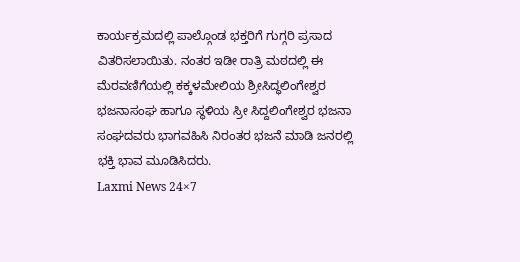ಕಾರ್ಯಕ್ರಮದಲ್ಲಿ ಪಾಲ್ಗೊಂಡ ಭಕ್ತರಿಗೆ ಗುಗ್ಗರಿ ಪ್ರಸಾದ ವಿತರಿಸಲಾಯಿತು. ನಂತರ ಇಡೀ ರಾತ್ರಿ ಮಠದಲ್ಲಿ ಈ ಮೆರವಣಿಗೆಯಲ್ಲಿ ಕಕ್ಕಳಮೇಲಿಯ ಶ್ರೀಸಿದ್ಧಲಿಂಗೇಶ್ವರ ಭಜನಾಸಂಘ ಹಾಗೂ ಸ್ಥಳಿಯ ಸ್ರೀ ಸಿದ್ದಲಿಂಗೇಶ್ವರ ಭಜನಾ ಸಂಘದವರು ಭಾಗವಹಿಸಿ ನಿರಂತರ ಭಜನೆ ಮಾಡಿ ಜನರಲ್ಲಿ ಭಕ್ತಿ ಭಾವ ಮೂಡಿಸಿದರು.
Laxmi News 24×7